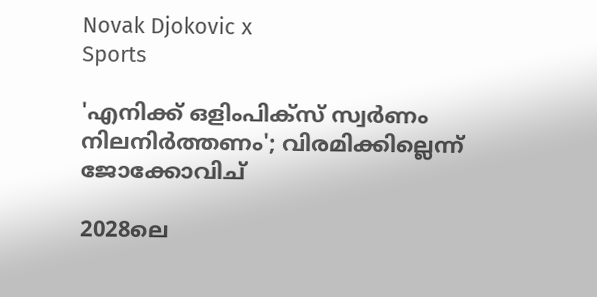Novak Djokovic x
Sports

'എനിക്ക് ഒളിംപിക്‌സ് സ്വര്‍ണം നിലനിര്‍ത്തണം'; വിരമിക്കില്ലെന്ന് ജോക്കോവിച്

2028ലെ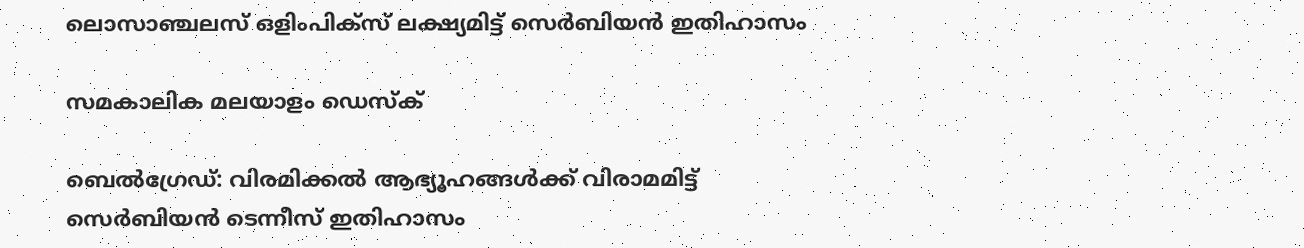ലൊസാഞ്ചലസ് ഒളിംപിക്‌സ് ലക്ഷ്യമിട്ട് സെര്‍ബിയന്‍ ഇതിഹാസം

സമകാലിക മലയാളം ഡെസ്ക്

ബെല്‍ഗ്രേഡ്: വിരമിക്കല്‍ ആഭ്യൂഹങ്ങള്‍ക്ക് വിരാമമിട്ട് സെര്‍ബിയന്‍ ടെന്നീസ് ഇതിഹാസം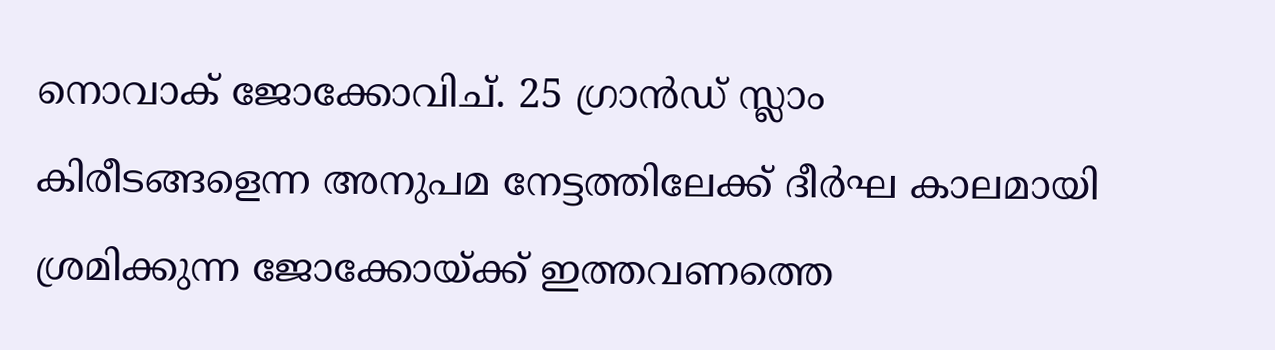നൊവാക് ജോക്കോവിച്. 25 ഗ്രാന്‍ഡ് സ്ലാം കിരീടങ്ങളെന്ന അനുപമ നേട്ടത്തിലേക്ക് ദീര്‍ഘ കാലമായി ശ്രമിക്കുന്ന ജോക്കോയ്ക്ക് ഇത്തവണത്തെ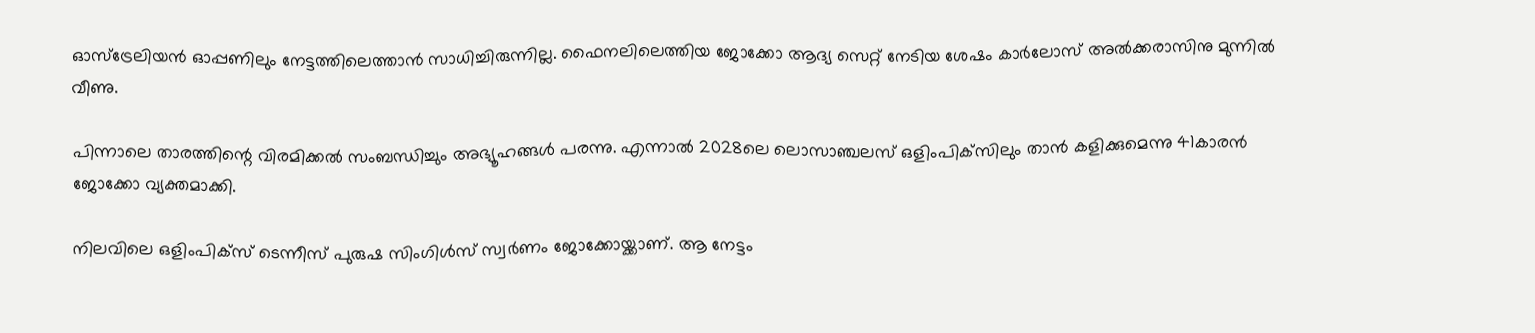ഓസ്‌ട്രേലിയന്‍ ഓപ്പണിലും നേട്ടത്തിലെത്താന്‍ സാധിച്ചിരുന്നില്ല. ഫൈനലിലെത്തിയ ജോക്കോ ആദ്യ സെറ്റ് നേടിയ ശേഷം കാര്‍ലോസ് അല്‍ക്കരാസിനു മുന്നില്‍ വീണു.

പിന്നാലെ താരത്തിന്റെ വിരമിക്കല്‍ സംബന്ധിച്ചും അഭ്യൂഹങ്ങള്‍ പരന്നു. എന്നാല്‍ 2028ലെ ലൊസാഞ്ചലസ് ഒളിംപിക്‌സിലും താന്‍ കളിക്കുമെന്നു 41കാരന്‍ ജോക്കോ വ്യക്തമാക്കി.

നിലവിലെ ഒളിംപിക്‌സ് ടെന്നീസ് പുരുഷ സിംഗിള്‍സ് സ്വര്‍ണം ജോക്കോയ്ക്കാണ്. ആ നേട്ടം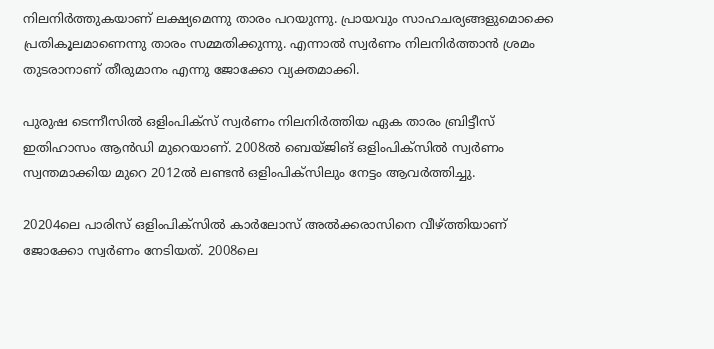നിലനിര്‍ത്തുകയാണ് ലക്ഷ്യമെന്നു താരം പറയുന്നു. പ്രായവും സാഹചര്യങ്ങളുമൊക്കെ പ്രതികൂലമാണെന്നു താരം സമ്മതിക്കുന്നു. എന്നാല്‍ സ്വര്‍ണം നിലനിര്‍ത്താന്‍ ശ്രമം തുടരാനാണ് തീരുമാനം എന്നു ജോക്കോ വ്യക്തമാക്കി.

പുരുഷ ടെന്നീസില്‍ ഒളിംപിക്‌സ് സ്വര്‍ണം നിലനിര്‍ത്തിയ ഏക താരം ബ്രിട്ടീസ് ഇതിഹാസം ആന്‍ഡി മുറെയാണ്. 2008ല്‍ ബെയ്ജിങ് ഒളിംപിക്‌സിൽ സ്വർണം സ്വന്തമാക്കിയ മുറെ 2012ല്‍ ലണ്ടന്‍ ഒളിംപിക്‌സിലും നേട്ടം ആവര്‍ത്തിച്ചു.

20204ലെ പാരിസ് ഒളിംപിക്‌സില്‍ കാര്‍ലോസ് അല്‍ക്കരാസിനെ വീഴ്ത്തിയാണ് ജോക്കോ സ്വര്‍ണം നേടിയത്. 2008ലെ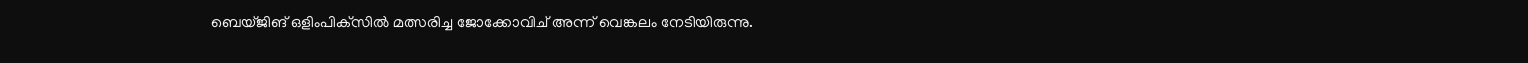ബെയ്ജിങ് ഒളിംപിക്‌സില്‍ മത്സരിച്ച ജോക്കോവിച് അന്ന് വെങ്കലം നേടിയിരുന്നു.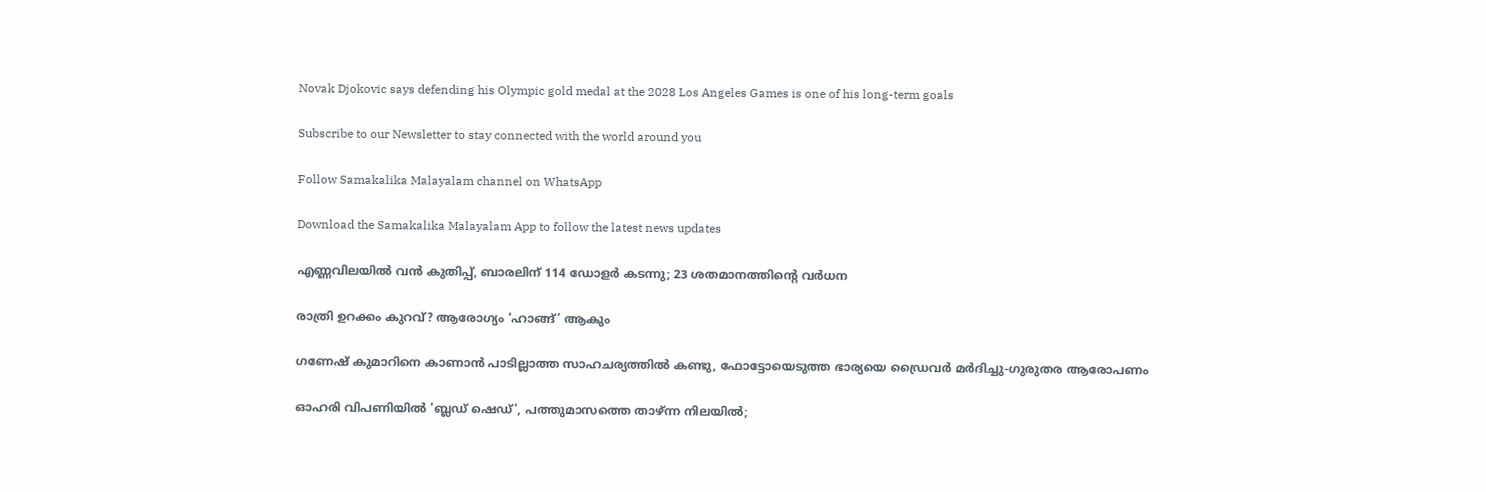Novak Djokovic says defending his Olympic gold medal at the 2028 Los Angeles Games is one of his long-term goals

Subscribe to our Newsletter to stay connected with the world around you

Follow Samakalika Malayalam channel on WhatsApp

Download the Samakalika Malayalam App to follow the latest news updates

എണ്ണവിലയില്‍ വന്‍ കുതിപ്പ്, ബാരലിന് 114 ഡോളര്‍ കടന്നു; 23 ശതമാനത്തിന്റെ വര്‍ധന

രാത്രി ഉറക്കം കുറവ്? ആരോഗ്യം ‘ഹാങ്ങ്’ ആകും

ഗണേഷ് കുമാറിനെ കാണാന്‍ പാടില്ലാത്ത സാഹചര്യത്തില്‍ കണ്ടു, ഫോട്ടോയെടുത്ത ഭാര്യയെ ഡ്രൈവര്‍ മര്‍ദിച്ചു-ഗുരുതര ആരോപണം

ഓഹരി വിപണിയില്‍ 'ബ്ലഡ് ഷെഡ്', പത്തുമാസത്തെ താഴ്ന്ന നിലയില്‍;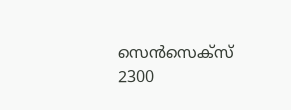സെന്‍സെക്‌സ് 2300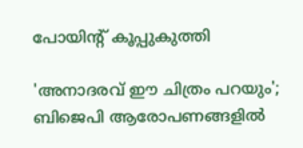പോയിന്റ് കൂപ്പുകുത്തി

'അനാദരവ് ഈ ചിത്രം പറയും'; ബിജെപി ആരോപണങ്ങളില്‍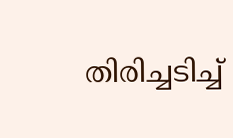തിരിച്ചടിച്ച്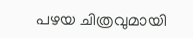പഴയ ചിത്രവുമായി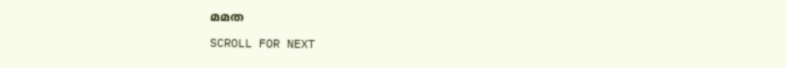മമത

SCROLL FOR NEXT